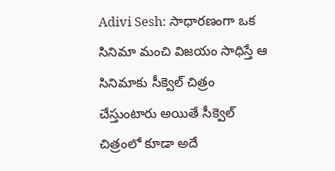Adivi Sesh: సాధారణంగా ఒక సినిమా మంచి విజయం సాధిస్తే ఆ సినిమాకు సీక్వెల్ చిత్రం చేస్తుంటారు అయితే సీక్వెల్ చిత్రంలో కూడా అదే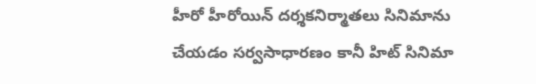హీరో హీరోయిన్ దర్శకనిర్మాతలు సినిమాను చేయడం సర్వసాధారణం కానీ హిట్ సినిమా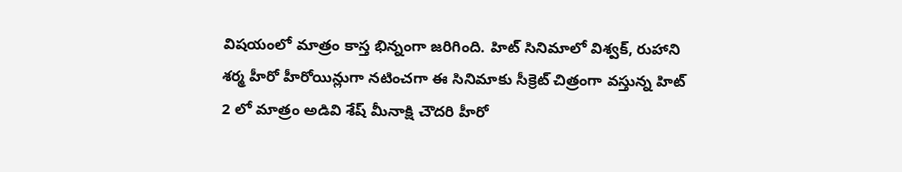విషయంలో మాత్రం కాస్త భిన్నంగా జరిగింది. హిట్ సినిమాలో విశ్వక్, రుహాని శర్మ హీరో హీరోయిన్లుగా నటించగా ఈ సినిమాకు సీక్రెట్ చిత్రంగా వస్తున్న హిట్ 2 లో మాత్రం అడివి శేష్ మీనాక్షి చౌదరి హీరో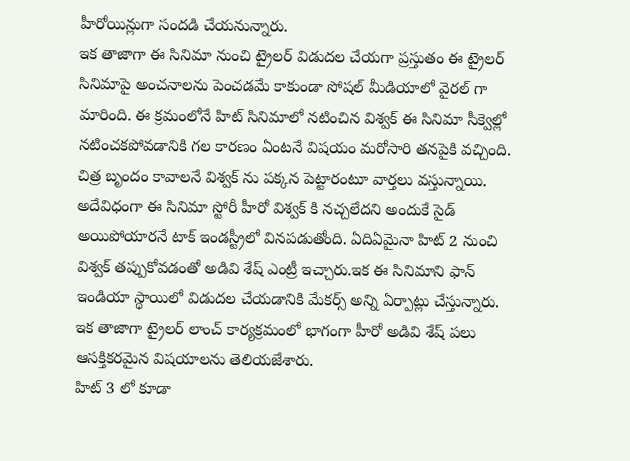హీరోయిన్లుగా సందడి చేయనున్నారు.
ఇక తాజాగా ఈ సినిమా నుంచి ట్రైలర్ విడుదల చేయగా ప్రస్తుతం ఈ ట్రైలర్ సినిమాపై అంచనాలను పెంచడమే కాకుండా సోషల్ మీడియాలో వైరల్ గా మారింది. ఈ క్రమంలోనే హిట్ సినిమాలో నటించిన విశ్వక్ ఈ సినిమా సీక్వెల్లో నటించకపోవడానికి గల కారణం ఏంటనే విషయం మరోసారి తనపైకి వచ్చింది. చిత్ర బృందం కావాలనే విశ్వక్ ను పక్కన పెట్టారంటూ వార్తలు వస్తున్నాయి.
అదేవిధంగా ఈ సినిమా స్టోరీ హీరో విశ్వక్ కి నచ్చలేదని అందుకే సైడ్ అయిపోయారనే టాక్ ఇండస్ట్రీలో వినపడుతోంది. ఏదిఏమైనా హిట్ 2 నుంచి విశ్వక్ తప్పుకోవడంతో అడివి శేష్ ఎంట్రీ ఇచ్చారు.ఇక ఈ సినిమాని ఫాన్ ఇండియా స్థాయిలో విడుదల చేయడానికి మేకర్స్ అన్ని ఏర్పాట్లు చేస్తున్నారు. ఇక తాజాగా ట్రైలర్ లాంచ్ కార్యక్రమంలో భాగంగా హీరో అడివి శేష్ పలు ఆసక్తికరమైన విషయాలను తెలియజేశారు.
హిట్ 3 లో కూడా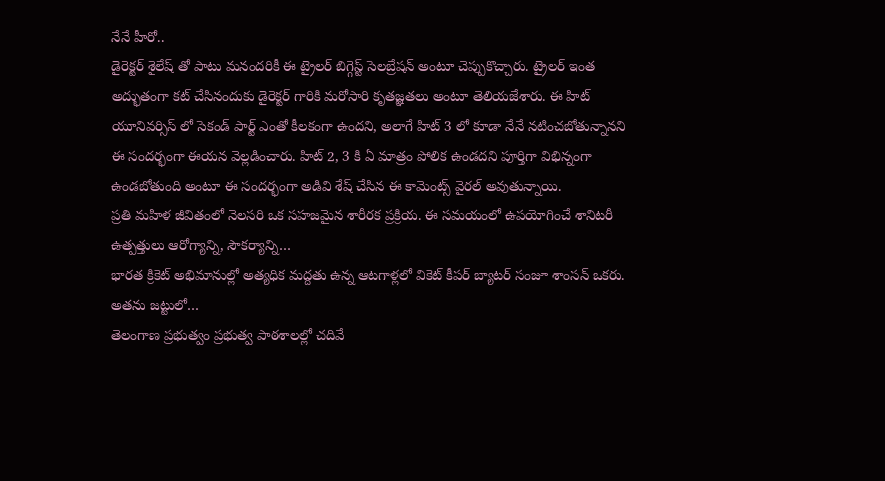నేనే హీరో..
డైరెక్టర్ శైలేష్ తో పాటు మనందరికీ ఈ ట్రైలర్ బిగ్గెస్ట్ సెలబ్రేషన్ అంటూ చెప్పుకొచ్చారు. ట్రైలర్ ఇంత అద్భుతంగా కట్ చేసినందుకు డైరెక్టర్ గారికి మరోసారి కృతజ్ఞతలు అంటూ తెలియజేశారు. ఈ హిట్ యూనివర్సిస్ లో సెకండ్ పార్ట్ ఎంతో కీలకంగా ఉందని, అలాగే హిట్ 3 లో కూడా నేనే నటించబోతున్నానని ఈ సందర్భంగా ఈయన వెల్లడించారు. హిట్ 2, 3 కి ఏ మాత్రం పోలిక ఉండదని పూర్తిగా విభిన్నంగా ఉండబోతుంది అంటూ ఈ సందర్భంగా అడివి శేష్ చేసిన ఈ కామెంట్స్ వైరల్ అవుతున్నాయి.
ప్రతి మహిళ జీవితంలో నెలసరి ఒక సహజమైన శారీరక ప్రక్రియ. ఈ సమయంలో ఉపయోగించే శానిటరీ ఉత్పత్తులు ఆరోగ్యాన్ని, సౌకర్యాన్ని…
భారత క్రికెట్ అభిమానుల్లో అత్యధిక మద్దతు ఉన్న ఆటగాళ్లలో వికెట్ కీపర్ బ్యాటర్ సంజూ శాంసన్ ఒకరు. అతను జట్టులో…
తెలంగాణ ప్రభుత్వం ప్రభుత్వ పాఠశాలల్లో చదివే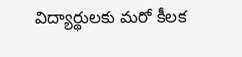విద్యార్థులకు మరో కీలక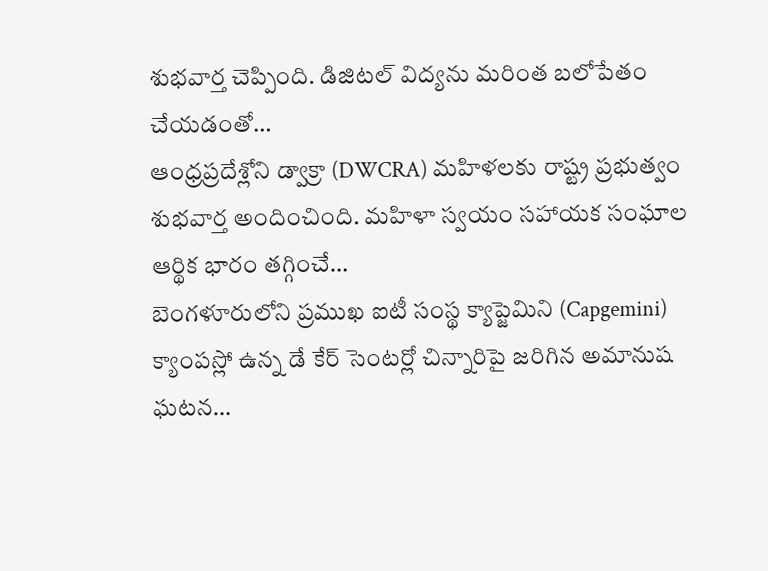శుభవార్త చెప్పింది. డిజిటల్ విద్యను మరింత బలోపేతం చేయడంతో…
ఆంధ్రప్రదేశ్లోని డ్వాక్రా (DWCRA) మహిళలకు రాష్ట్ర ప్రభుత్వం శుభవార్త అందించింది. మహిళా స్వయం సహాయక సంఘాల ఆర్థిక భారం తగ్గించే…
బెంగళూరులోని ప్రముఖ ఐటీ సంస్థ క్యాప్జెమిని (Capgemini) క్యాంపస్లో ఉన్న డే కేర్ సెంటర్లో చిన్నారిపై జరిగిన అమానుష ఘటన…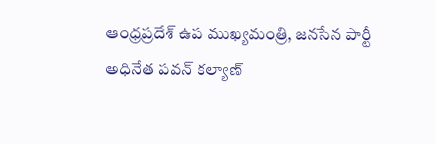ఆంధ్రప్రదేశ్ ఉప ముఖ్యమంత్రి, జనసేన పార్టీ అధినేత పవన్ కల్యాణ్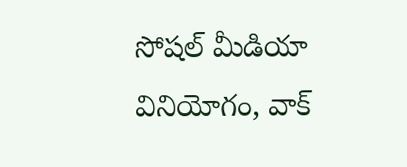సోషల్ మీడియా వినియోగం, వాక్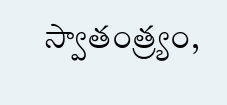స్వాతంత్ర్యం,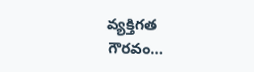వ్యక్తిగత గౌరవం…